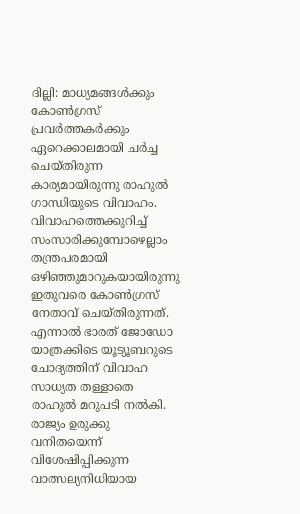ദില്ലി: മാധ്യമങ്ങൾക്കും കോൺഗ്രസ് പ്രവർത്തകർക്കും ഏറെക്കാലമായി ചർച്ച ചെയ്തിരുന്ന കാര്യമായിരുന്നു രാഹുൽ ഗാന്ധിയുടെ വിവാഹം. വിവാഹത്തെക്കുറിച്ച് സംസാരിക്കുമ്പോഴെല്ലാം തന്ത്രപരമായി ഒഴിഞ്ഞുമാറുകയായിരുന്നു ഇതുവരെ കോൺഗ്രസ് നേതാവ് ചെയ്തിരുന്നത്. എന്നാൽ ഭാരത് ജോഡോ യാത്രക്കിടെ യൂട്യൂബറുടെ ചോദ്യത്തിന് വിവാഹ സാധ്യത തള്ളാതെ രാഹുൽ മറുപടി നൽകി. രാജ്യം ഉരുക്കു വനിതയെന്ന് വിശേഷിപ്പിക്കുന്ന വാത്സല്യനിധിയായ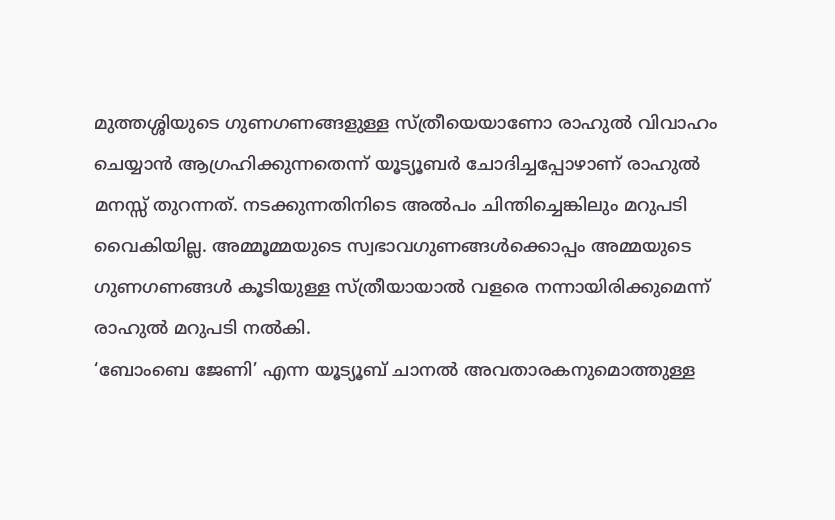മുത്തശ്ശിയുടെ ഗുണഗണങ്ങളുള്ള സ്ത്രീയെയാണോ രാഹുൽ വിവാഹം ചെയ്യാൻ ആഗ്രഹിക്കുന്നതെന്ന് യൂട്യൂബർ ചോദിച്ചപ്പോഴാണ് രാഹുൽ മനസ്സ് തുറന്നത്. നടക്കുന്നതിനിടെ അൽപം ചിന്തിച്ചെങ്കിലും മറുപടി വൈകിയില്ല. അമ്മൂമ്മയുടെ സ്വഭാവഗുണങ്ങൾക്കൊപ്പം അമ്മയുടെ ഗുണഗണങ്ങൾ കൂടിയുള്ള സ്ത്രീയായാൽ വളരെ നന്നായിരിക്കുമെന്ന് രാഹുൽ മറുപടി നൽകി.
‘ബോംബെ ജേണി’ എന്ന യൂട്യൂബ് ചാനൽ അവതാരകനുമൊത്തുള്ള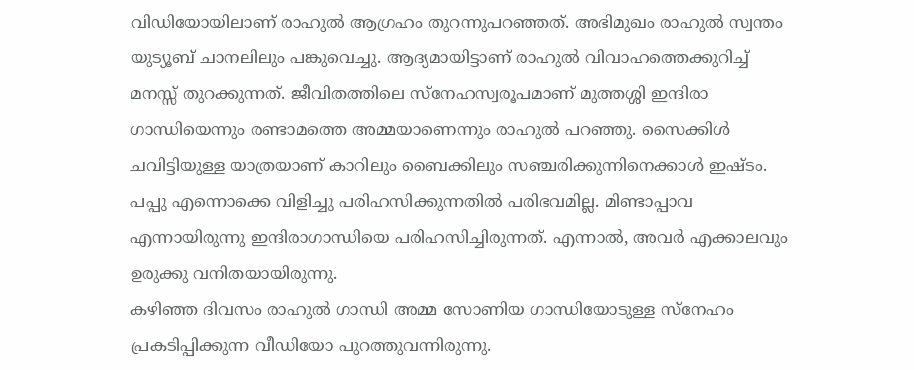വിഡിയോയിലാണ് രാഹുൽ ആഗ്രഹം തുറന്നുപറഞ്ഞത്. അഭിമുഖം രാഹുൽ സ്വന്തം യുട്യൂബ് ചാനലിലും പങ്കുവെച്ചു. ആദ്യമായിട്ടാണ് രാഹുൽ വിവാഹത്തെക്കുറിച്ച് മനസ്സ് തുറക്കുന്നത്. ജീവിതത്തിലെ സ്നേഹസ്വരൂപമാണ് മുത്തശ്ശി ഇന്ദിരാ ഗാന്ധിയെന്നും രണ്ടാമത്തെ അമ്മയാണെന്നും രാഹുൽ പറഞ്ഞു. സൈക്കിൾ ചവിട്ടിയുള്ള യാത്രയാണ് കാറിലും ബൈക്കിലും സഞ്ചരിക്കുന്നിനെക്കാൾ ഇഷ്ടം. പപ്പു എന്നൊക്കെ വിളിച്ചു പരിഹസിക്കുന്നതിൽ പരിഭവമില്ല. മിണ്ടാപ്പാവ എന്നായിരുന്നു ഇന്ദിരാഗാന്ധിയെ പരിഹസിച്ചിരുന്നത്. എന്നാൽ, അവർ എക്കാലവും ഉരുക്കു വനിതയായിരുന്നു.
കഴിഞ്ഞ ദിവസം രാഹുൽ ഗാന്ധി അമ്മ സോണിയ ഗാന്ധിയോടുള്ള സ്നേഹം പ്രകടിപ്പിക്കുന്ന വീഡിയോ പുറത്തുവന്നിരുന്നു.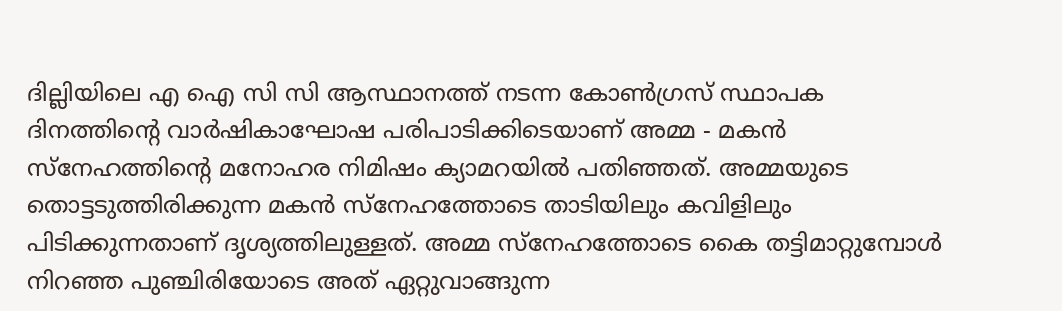ദില്ലിയിലെ എ ഐ സി സി ആസ്ഥാനത്ത് നടന്ന കോൺഗ്രസ് സ്ഥാപക ദിനത്തിന്റെ വാർഷികാഘോഷ പരിപാടിക്കിടെയാണ് അമ്മ - മകൻ സ്നേഹത്തിന്റെ മനോഹര നിമിഷം ക്യാമറയിൽ പതിഞ്ഞത്. അമ്മയുടെ തൊട്ടടുത്തിരിക്കുന്ന മകൻ സ്നേഹത്തോടെ താടിയിലും കവിളിലും പിടിക്കുന്നതാണ് ദൃശ്യത്തിലുള്ളത്. അമ്മ സ്നേഹത്തോടെ കൈ തട്ടിമാറ്റുമ്പോൾ നിറഞ്ഞ പുഞ്ചിരിയോടെ അത് ഏറ്റുവാങ്ങുന്ന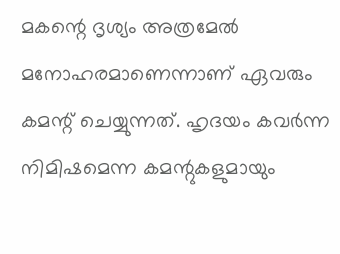മകന്റെ ദൃശ്യം അത്രമേൽ മനോഹരമാണെന്നാണ് ഏവരും കമന്റ് ചെയ്യുന്നത്. ഹൃദയം കവർന്ന നിമിഷമെന്ന കമന്റുകളുമായും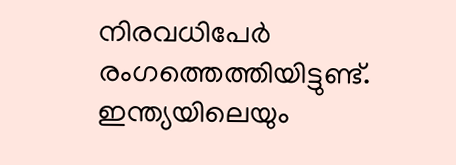നിരവധിപേർ രംഗത്തെത്തിയിട്ടുണ്ട്.
ഇന്ത്യയിലെയും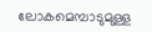ലോകമെമ്പാടുമുള്ള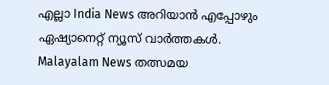എല്ലാ India News അറിയാൻ എപ്പോഴും ഏഷ്യാനെറ്റ് ന്യൂസ് വാർത്തകൾ. Malayalam News തത്സമയ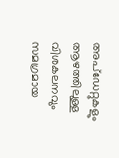അപ്ഡേറ്റുകളും ആഴത്തിലുള്ള വിശകലനവും സമഗ്രമായ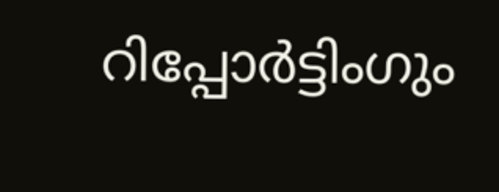റിപ്പോർട്ടിംഗും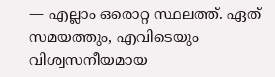— എല്ലാം ഒരൊറ്റ സ്ഥലത്ത്. ഏത് സമയത്തും, എവിടെയും വിശ്വസനീയമായ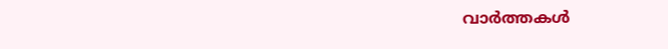വാർത്തകൾ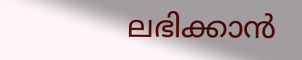ലഭിക്കാൻ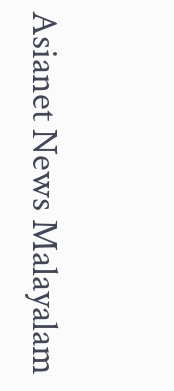Asianet News Malayalam